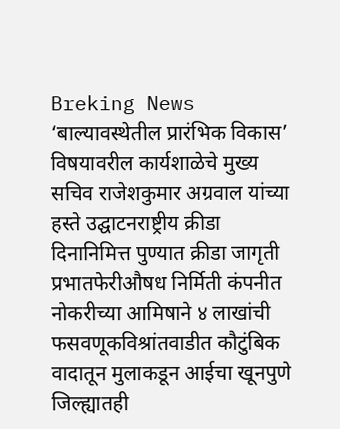Breking News
‘बाल्यावस्थेतील प्रारंभिक विकास’ विषयावरील कार्यशाळेचे मुख्य सचिव राजेशकुमार अग्रवाल यांच्या हस्ते उद्घाटनराष्ट्रीय क्रीडा दिनानिमित्त पुण्यात क्रीडा जागृती प्रभातफेरीऔषध निर्मिती कंपनीत नोकरीच्या आमिषाने ४ लाखांची फसवणूकविश्रांतवाडीत कौटुंबिक वादातून मुलाकडून आईचा खूनपुणे जिल्ह्यातही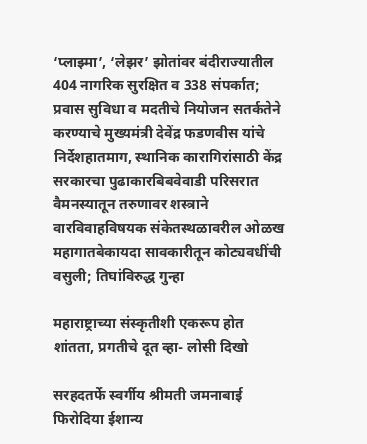‘प्लाझ्मा’, ‘लेझर’ झोतांवर बंदीराज्यातील 404 नागरिक सुरक्षित व 338 संपर्कात; प्रवास सुविधा व मदतीचे नियोजन सतर्कतेने करण्याचे मुख्यमंत्री देवेंद्र फडणवीस यांचे निर्देशहातमाग, स्थानिक कारागिरांसाठी केंद्र सरकारचा पुढाकारबिबवेवाडी परिसरात वैमनस्यातून तरुणावर शस्त्राने वारविवाहविषयक संकेतस्थळावरील ओळख महागातबेकायदा सावकारीतून कोट्यवधींची वसुली; तिघांविरुद्ध गुन्हा

महाराष्ट्राच्या संस्कृतीशी एकरूप होत शांतता, प्रगतीचे दूत व्हा- लोसी दिखो

सरहदतर्फे स्वर्गीय श्रीमती जमनाबाई फिरोदिया ईशान्य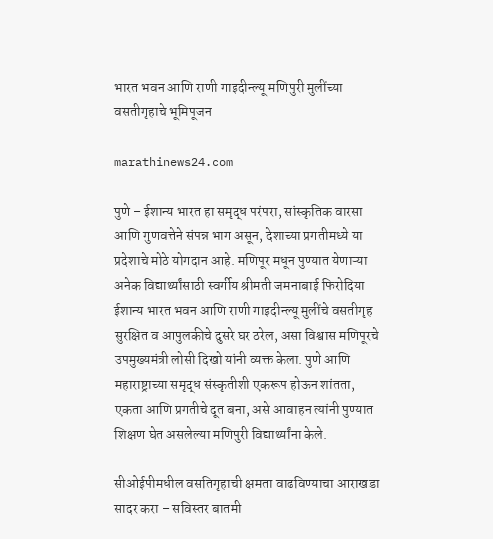भारत भवन आणि राणी गाइदीन्ल्यू मणिपुरी मुलींच्या वसतीगृहाचे भूमिपूजन

marathinews24.com

पुणे – ईशान्य भारत हा समृद्ध परंपरा, सांस्कृतिक वारसा आणि गुणवत्तेने संपन्न भाग असून, देशाच्या प्रगतीमध्ये या प्रदेशाचे मोठे योगदान आहे. मणिपूर मधून पुण्यात येणाऱ्या अनेक विद्यार्थ्यांसाठी स्वर्गीय श्रीमती जमनाबाई फिरोदिया ईशान्य भारत भवन आणि राणी गाइदीन्ल्यू मुलींचे वसतीगृह सुरक्षित व आपुलकीचे दुसरे घर ठरेल, असा विश्वास मणिपूरचे उपमुख्यमंत्री लोसी दिखो यांनी व्यक्त केला. पुणे आणि महाराष्ट्राच्या समृद्ध संस्कृतीशी एकरूप होऊन शांतता, एकता आणि प्रगतीचे दूत बना, असे आवाहन त्यांनी पुण्यात शिक्षण घेत असलेल्या मणिपुरी विद्यार्थ्यांना केले.

सीओईपीमधील वसतिगृहाची क्षमता वाढविण्याचा आराखडा सादर करा – सविस्तर बातमी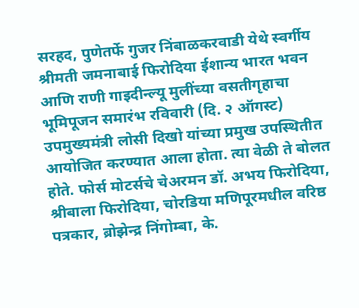सरहद, पुणेतर्फे गुजर निंबाळकरवाडी येथे स्वर्गीय श्रीमती जमनाबाई फिरोदिया ईशान्य भारत भवन आणि राणी गाइदीन्ल्यू मुलींच्या वसतीगृहाचा भूमिपूजन समारंभ रविवारी (दि. २ ऑगस्ट) उपमुख्यमंत्री लोसी दिखो यांच्या प्रमुख उपस्थितीत आयोजित करण्यात आला होता. त्या वेळी ते बोलत होते. फोर्स मोटर्सचे चेअरमन डॉ. अभय फिरोदिया, श्रीबाला फिरोदिया, चोरडिया मणिपूरमधील वरिष्ठ पत्रकार, ब्रोझेन्द्र निंगोम्बा, के.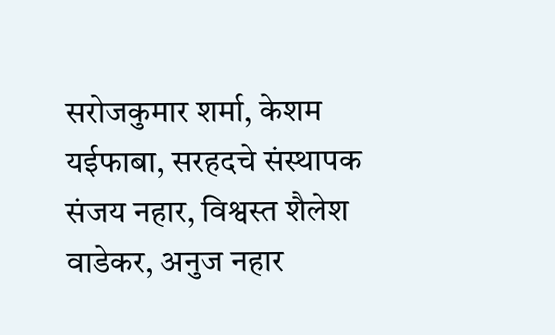सरोजकुमार शर्मा, केशम यईफाबा, सरहदचे संस्थापक संजय नहार, विश्वस्त शैलेश वाडेकर, अनुज नहार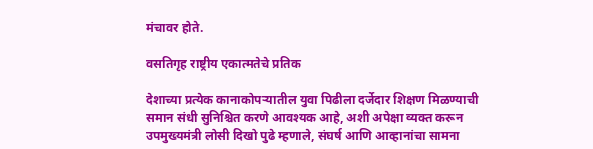मंचावर होते.

वसतिगृह राष्ट्रीय एकात्मतेचे प्रतिक

देशाच्या प्रत्येक कानाकोपऱ्यातील युवा पिढीला दर्जेदार शिक्षण मिळण्याची समान संधी सुनिश्चित करणे आवश्यक आहे, अशी अपेक्षा व्यक्त करून उपमुख्यमंत्री लोसी दिखो पुढे म्हणाले, संघर्ष आणि आव्हानांचा सामना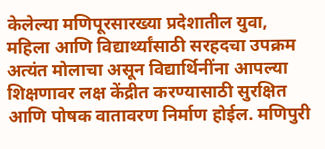केलेल्या मणिपूरसारख्या प्रदेशातील युवा, महिला आणि विद्यार्थ्यांसाठी सरहदचा उपक्रम अत्यंत मोलाचा असून विद्यार्थिनींना आपल्या शिक्षणावर लक्ष केंद्रीत करण्यासाठी सुरक्षित आणि पोषक वातावरण निर्माण होईल. मणिपुरी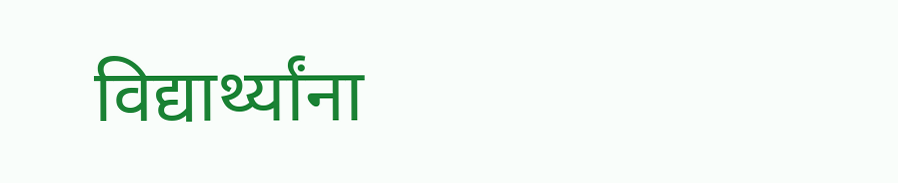विद्यार्थ्यांना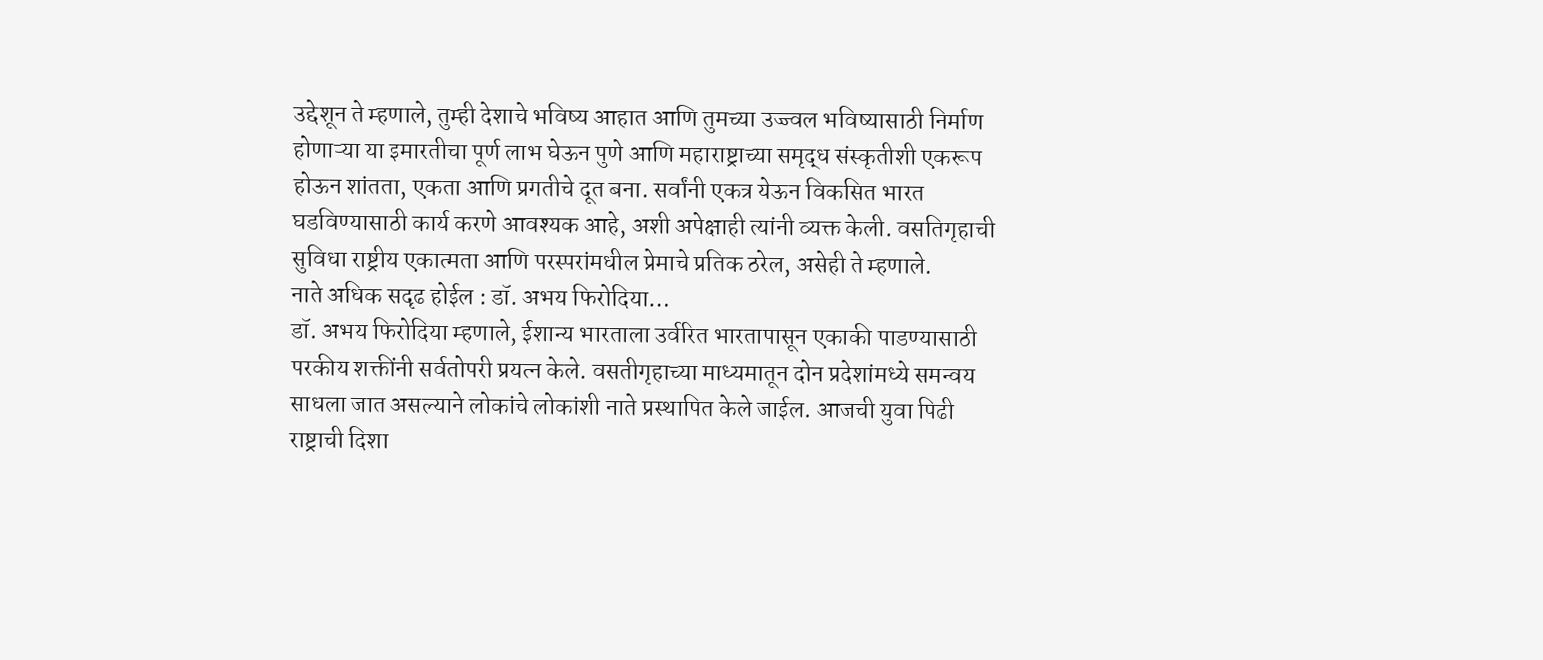उद्देशून ते म्हणाले, तुम्ही देशाचे भविष्य आहात आणि तुमच्या उज्ज्वल भविष्यासाठी निर्माण होणाऱ्या या इमारतीचा पूर्ण लाभ घेऊन पुणे आणि महाराष्ट्राच्या समृद्ध संस्कृतीशी एकरूप होऊन शांतता, एकता आणि प्रगतीचे दूत बना. सर्वांनी एकत्र येऊन विकसित भारत घडविण्यासाठी कार्य करणे आवश्यक आहे, अशी अपेक्षाही त्यांनी व्यक्त केली. वसतिगृहाची सुविधा राष्ट्रीय एकात्मता आणि परस्परांमधील प्रेमाचे प्रतिक ठरेल, असेही ते म्हणाले.
नाते अधिक सदृढ होईल : डॉ. अभय फिरोदिया…
डॉ. अभय फिरोदिया म्हणाले, ईशान्य भारताला उर्वरित भारतापासून एकाकी पाडण्यासाठी परकीय शक्तींनी सर्वतोपरी प्रयत्न केले. वसतीगृहाच्या माध्यमातून दोन प्रदेशांमध्ये समन्वय साधला जात असल्याने लोकांचे लोकांशी नाते प्रस्थापित केले जाईल. आजची युवा पिढी राष्ट्राची दिशा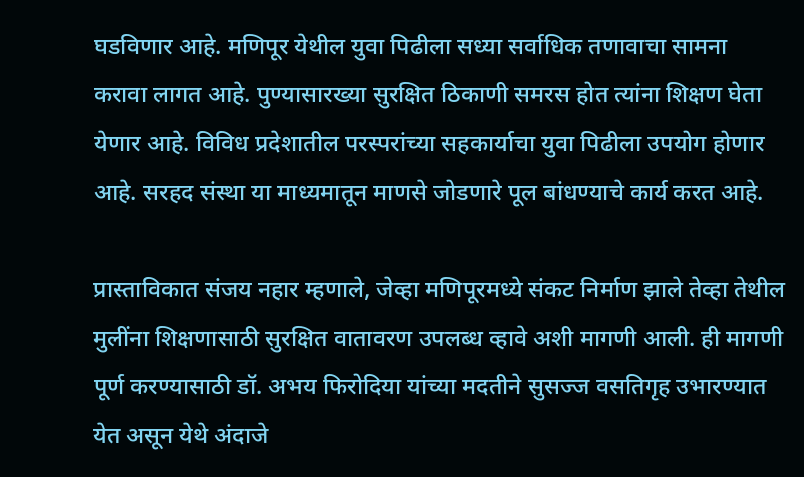घडविणार आहे. मणिपूर येथील युवा पिढीला सध्या सर्वाधिक तणावाचा सामना करावा लागत आहे. पुण्यासारख्या सुरक्षित ठिकाणी समरस होत त्यांना शिक्षण घेता येणार आहे. विविध प्रदेशातील परस्परांच्या सहकार्याचा युवा पिढीला उपयोग होणार आहे. सरहद संस्था या माध्यमातून माणसे जोडणारे पूल बांधण्याचे कार्य करत आहे.

प्रास्ताविकात संजय नहार म्हणाले, जेव्हा मणिपूरमध्ये संकट निर्माण झाले तेव्हा तेथील मुलींना शिक्षणासाठी सुरक्षित वातावरण उपलब्ध व्हावे अशी मागणी आली. ही मागणी पूर्ण करण्यासाठी डॉ. अभय फिरोदिया यांच्या मदतीने सुसज्ज वसतिगृह उभारण्यात येत असून येथे अंदाजे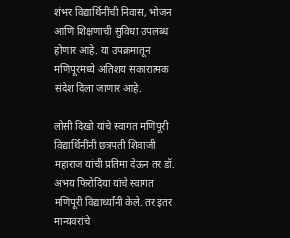शंभर विद्यार्थिनींची निवास, भोजन आणि शिक्षणाची सुविधा उपलब्ध होणार आहे. या उपक्रमातून मणिपूरमध्ये अतिशय सकारात्मक संदेश दिला जाणार आहे.

लोसी दिखो यांचे स्वागत मणिपूरी विद्यार्थिनींनी छत्रपती शिवाजी महाराज यांची प्रतिमा देऊन तर डॉ. अभय फिरोदिया यांचे स्वागत मणिपूरी विद्यार्थ्यांनी केले. तर इतर मान्यवरांचे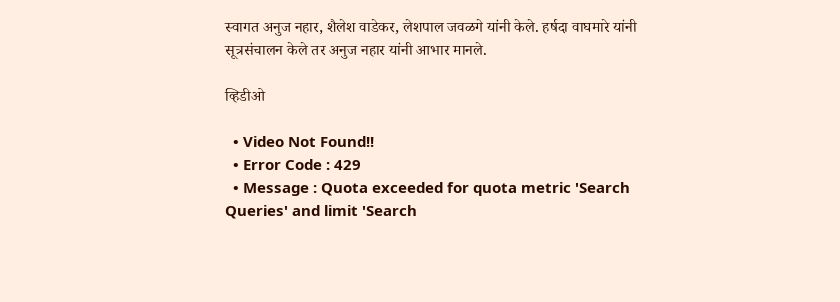स्वागत अनुज नहार, शैलेश वाडेकर, लेशपाल जवळगे यांनी केले. हर्षदा वाघमारे यांनी सूत्रसंचालन केले तर अनुज नहार यांनी आभार मानले.

व्हिडीओ

  • Video Not Found!!
  • Error Code : 429
  • Message : Quota exceeded for quota metric 'Search Queries' and limit 'Search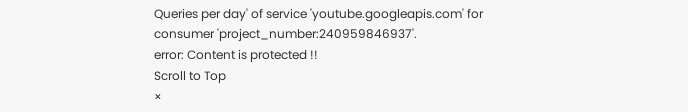Queries per day' of service 'youtube.googleapis.com' for consumer 'project_number:240959846937'.
error: Content is protected !!
Scroll to Top
×